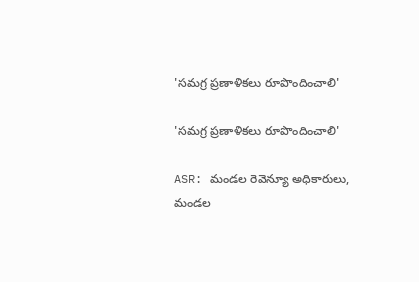'సమగ్ర ప్రణాళికలు రూపొందించాలి'

'సమగ్ర ప్రణాళికలు రూపొందించాలి'

ASR: మండల రెవెన్యూ అధికారులు, మండల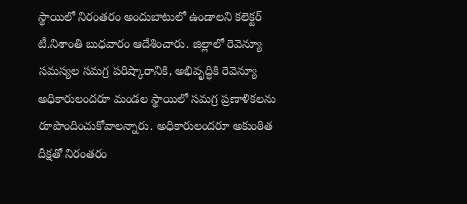స్థాయిలో నిరంతరం అందుబాటులో ఉండాలని కలెక్టర్ టీ.నిశాంతి బుధవారం ఆదేశించారు. జిల్లాలో రెవెన్యూ సమస్యల సమగ్ర పరిష్కారానికి, అభివృద్ధికి రెవెన్యూ అధికారులందరూ మండల స్థాయిలో సమగ్ర ప్రణాళికలను రూపొందించుకోవాలన్నారు. అధికారులందరూ అకుంఠిత దీక్షతో నిరంతరం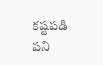కష్టపడి పని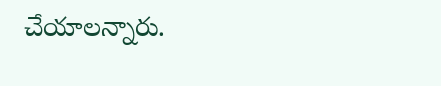చేయాలన్నారు.